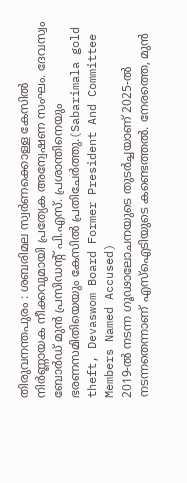തിരുവനന്തപുരം : ശബരിമല സ്വർണക്കൊള്ള കേസിൽ നിർണ്ണായക നീക്കവുമായി പ്രത്യേക അന്വേഷണ സംഘം. ദേവസ്വം ബോർഡ് മുൻ പ്രസിഡന്റ് പി.എസ്. പ്രശാന്തിനെയും ഭരണസമിതിയെയും കേസിൽ പ്രതിചേർത്തു.(Sabarimala gold theft, Devaswom Board Former President And Committee Members Named Accused)
2019-ൽ നടന്ന ഗൂഢാലോചനയുടെ തുടർച്ചയാണ് 2025-ൽ നടന്നതെന്നാണ് എസ്ഐടിയുടെ കണ്ടെത്തൽ. നേരത്തെ, മുൻ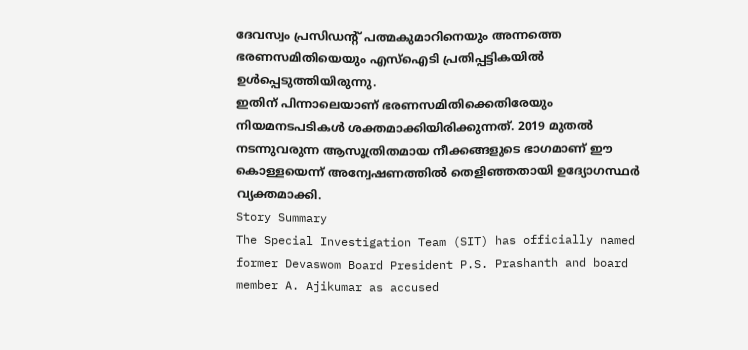ദേവസ്വം പ്രസിഡന്റ് പത്മകുമാറിനെയും അന്നത്തെ ഭരണസമിതിയെയും എസ്ഐടി പ്രതിപ്പട്ടികയിൽ ഉൾപ്പെടുത്തിയിരുന്നു.
ഇതിന് പിന്നാലെയാണ് ഭരണസമിതിക്കെതിരേയും നിയമനടപടികൾ ശക്തമാക്കിയിരിക്കുന്നത്. 2019 മുതൽ നടന്നുവരുന്ന ആസൂത്രിതമായ നീക്കങ്ങളുടെ ഭാഗമാണ് ഈ കൊള്ളയെന്ന് അന്വേഷണത്തിൽ തെളിഞ്ഞതായി ഉദ്യോഗസ്ഥർ വ്യക്തമാക്കി.
Story Summary
The Special Investigation Team (SIT) has officially named former Devaswom Board President P.S. Prashanth and board member A. Ajikumar as accused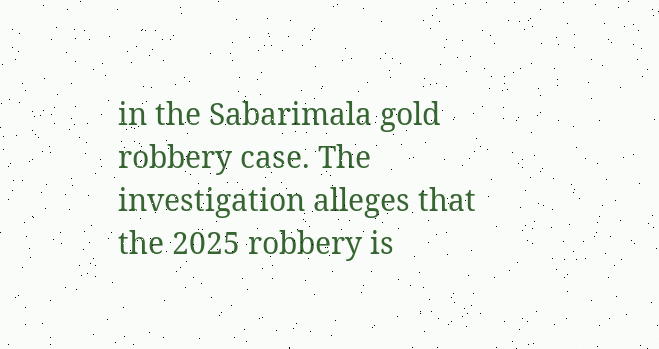in the Sabarimala gold robbery case. The investigation alleges that the 2025 robbery is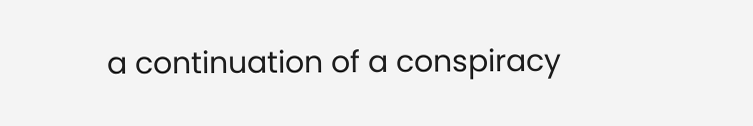a continuation of a conspiracy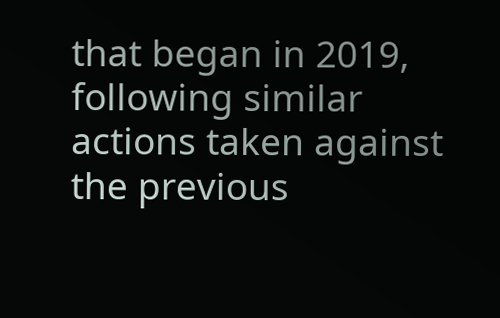that began in 2019, following similar actions taken against the previous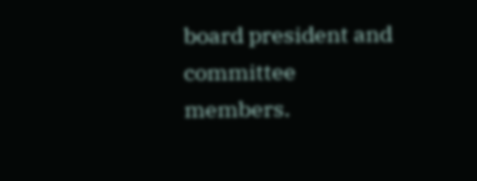board president and committee members.